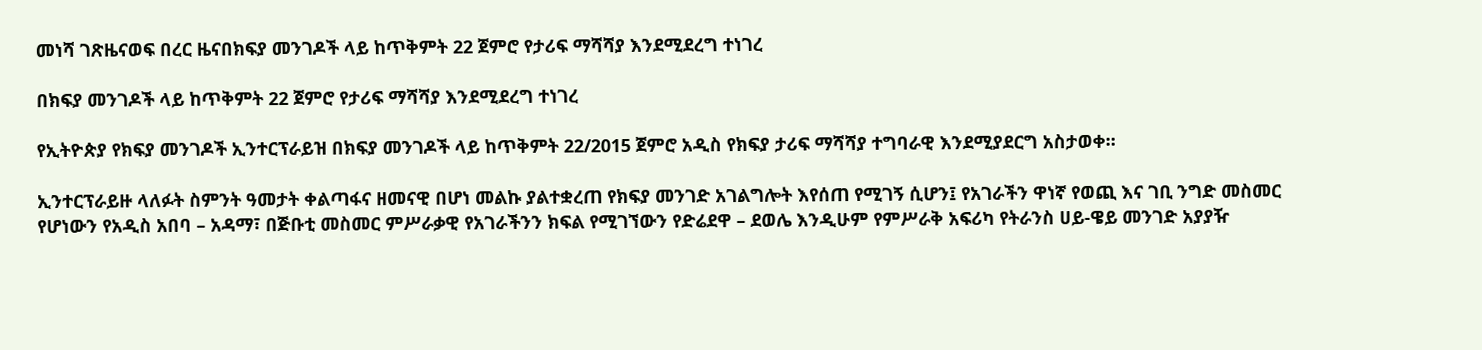መነሻ ገጽዜናወፍ በረር ዜናበክፍያ መንገዶች ላይ ከጥቅምት 22 ጀምሮ የታሪፍ ማሻሻያ እንደሚደረግ ተነገረ

በክፍያ መንገዶች ላይ ከጥቅምት 22 ጀምሮ የታሪፍ ማሻሻያ እንደሚደረግ ተነገረ

የኢትዮጵያ የክፍያ መንገዶች ኢንተርፕራይዝ በክፍያ መንገዶች ላይ ከጥቅምት 22/2015 ጀምሮ አዲስ የክፍያ ታሪፍ ማሻሻያ ተግባራዊ እንደሚያደርግ አስታወቀ።

ኢንተርፕራይዙ ላለፉት ስምንት ዓመታት ቀልጣፋና ዘመናዊ በሆነ መልኩ ያልተቋረጠ የክፍያ መንገድ አገልግሎት እየሰጠ የሚገኝ ሲሆን፤ የአገራችን ዋነኛ የወጪ እና ገቢ ንግድ መስመር የሆነውን የአዲስ አበባ – አዳማ፣ በጅቡቲ መስመር ምሥራቃዊ የአገራችንን ክፍል የሚገኘውን የድሬደዋ – ደወሌ እንዲሁም የምሥራቅ አፍሪካ የትራንስ ሀይ-ዌይ መንገድ አያያዥ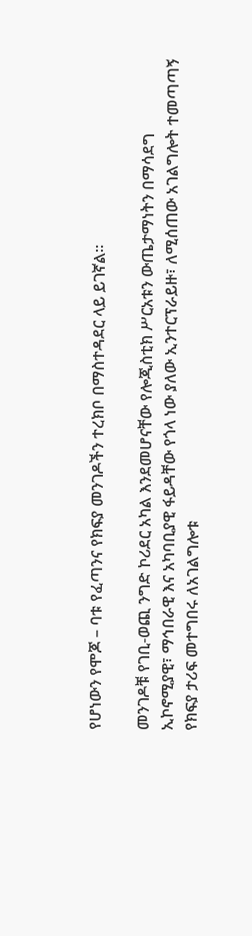የሆነውን የሞጆ – ባቱ የፈጣንና የክፍያ መንገዶችን ተረክቦ በማስተዳደር ላይ ይገኛል።

መንገዶቹ የገቢ-ወጪ ንግድ ኮሪደር አካል እንደመሆናቸው የሎጂስቲክ ሥርአቱን ውጤታማነትን በማሳደግ ኢኮኖሚያዊ፣ ማኅበራዊ እና አካባቢያዊ ፋይዳቸው የጎላ ነው ያለው ኢንተርፕራይዙ፣ ለሚሰጠው አገልግሎት ተመጣጣኝ የክፍያ ታሪፍ መተግበሩ ለአገልግሎቱ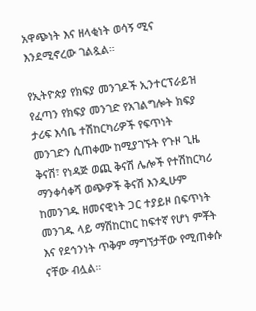አዋጭነት እና ዘላቂነት ወሳኝ ሚና እንደሚኖረው ገልጿል።

የኢትዮጵያ የክፍያ መንገዶች ኢንተርፕራይዝ የፈጣን የክፍያ መንገድ የአገልግሎት ክፍያ ታሪፍ እሳቤ ተሽከርካሪዎች የፍጥነት መንገድን ሲጠቀሙ ከሚያገኙት የጉዞ ጊዜ ቅናሽ፣ የነዳጅ ወጪ ቅናሽ ሌሎች የተሽከርካሪ ማንቀሳቀሻ ወጭዎች ቅናሽ እንዲሁም ከመንገዱ ዘመናዊነት ጋር ተያይዞ በፍጥነት መንገዱ ላይ ማሽከርከር ከፍተኛ የሆነ ምቾት እና የደኅንነት ጥቅም ማግኘታቸው የሚጠቀሱ ናቸው ብሏል።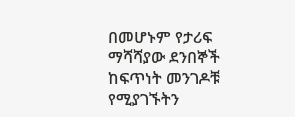በመሆኑም የታሪፍ ማሻሻያው ደንበኞች ከፍጥነት መንገዶቹ የሚያገኙትን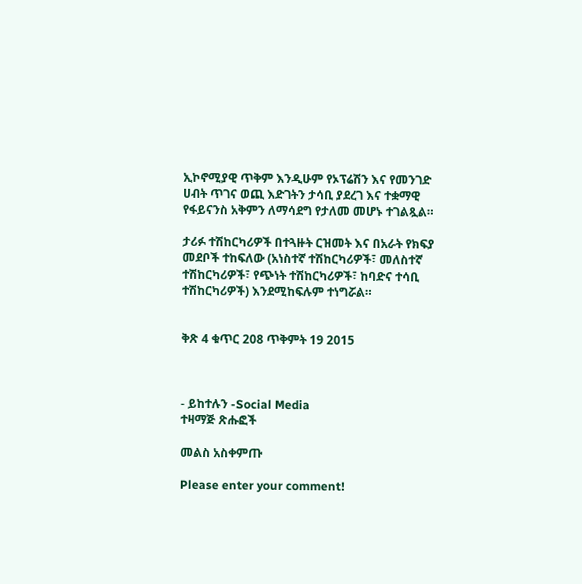ኢኮኖሚያዊ ጥቅም እንዲሁም የኦፕሬሽን እና የመንገድ ሀብት ጥገና ወጪ እድገትን ታሳቢ ያደረገ እና ተቋማዊ የፋይናንስ አቅምን ለማሳደግ የታለመ መሆኑ ተገልጿል።

ታሪፉ ተሽከርካሪዎች በተጓዙት ርዝመት እና በአራት የክፍያ መደቦች ተከፍለው (አነስተኛ ተሽከርካሪዎች፣ መለስተኛ ተሽከርካሪዎች፣ የጭነት ተሽከርካሪዎች፣ ከባድና ተሳቢ ተሽከርካሪዎች) እንደሚከፍሉም ተነግሯል።


ቅጽ 4 ቁጥር 208 ጥቅምት 19 2015



- ይከተሉን -Social Media
ተዛማጅ ጽሑፎች

መልስ አስቀምጡ

Please enter your comment!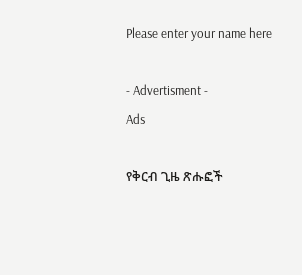Please enter your name here

- Advertisment -
Ads

የቅርብ ጊዜ ጽሑፎች